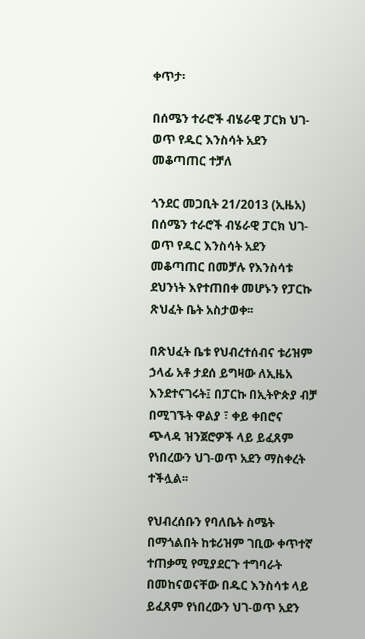ቀጥታ፡

በሰሜን ተራሮች ብሄራዊ ፓርክ ህገ-ወጥ የዱር እንስሳት አደን መቆጣጠር ተቻለ

ጎንደር መጋቢት 21/2013 (ኢዜአ) በሰሜን ተራሮች ብሄራዊ ፓርክ ህገ-ወጥ የዱር እንስሳት አደን መቆጣጠር በመቻሉ የእንስሳቱ ደህንነት እየተጠበቀ መሆኑን የፓርኩ ጽህፈት ቤት አስታወቀ፡፡

በጽህፈት ቤቱ የህብረተሰብና ቱሪዝም ኃላፊ አቶ ታደሰ ይግዛው ለኢዜአ እንደተናገሩት፤ በፓርኩ በኢትዮጵያ ብቻ በሚገኙት ዋልያ ፣ ቀይ ቀበሮና ጭላዳ ዝንጀሮዎች ላይ ይፈጸም የነበረውን ህገ-ወጥ አደን ማስቀረት ተችሏል፡፡

የህብረሰቡን የባለቤት ስሜት በማጎልበት ከቱሪዝም ገቢው ቀጥተኛ ተጠቃሚ የሚያደርጉ ተግባራት በመከናወናቸው በዱር እንስሳቱ ላይ ይፈጸም የነበረውን ህገ-ወጥ አደን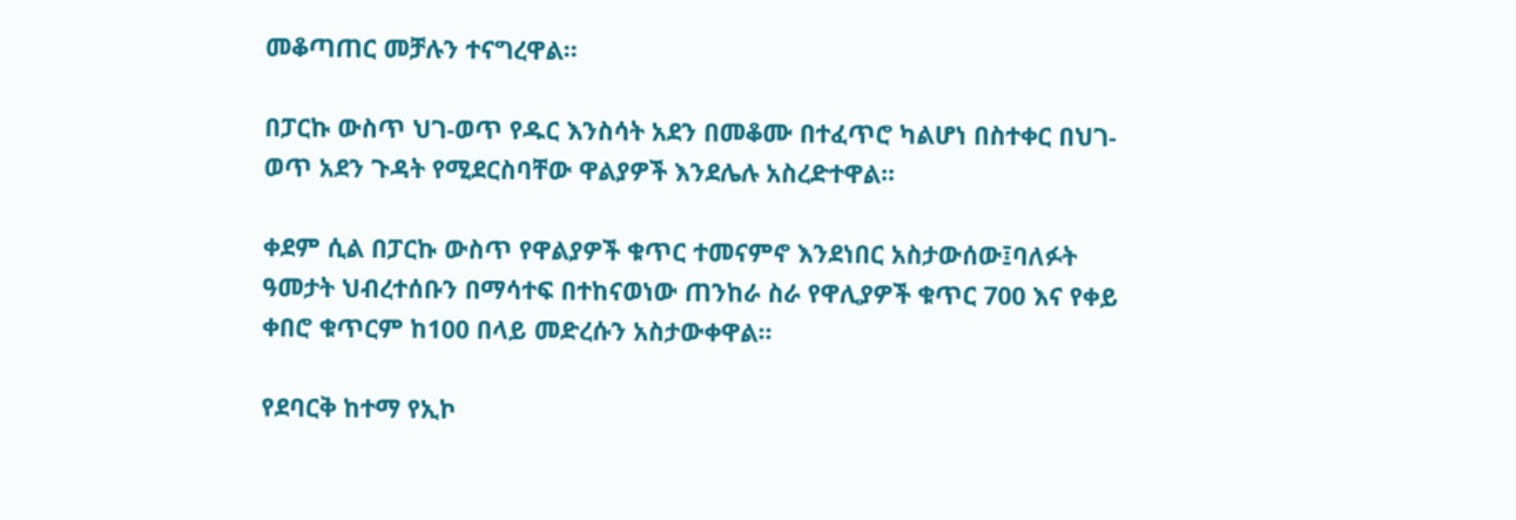መቆጣጠር መቻሉን ተናግረዋል።

በፓርኩ ውስጥ ህገ-ወጥ የዱር እንስሳት አደን በመቆሙ በተፈጥሮ ካልሆነ በስተቀር በህገ-ወጥ አደን ጉዳት የሚደርስባቸው ዋልያዎች እንደሌሉ አስረድተዋል፡፡

ቀደም ሲል በፓርኩ ውስጥ የዋልያዎች ቁጥር ተመናምኖ እንደነበር አስታውሰው፤ባለፉት ዓመታት ህብረተሰቡን በማሳተፍ በተከናወነው ጠንከራ ስራ የዋሊያዎች ቁጥር 700 እና የቀይ ቀበሮ ቁጥርም ከ100 በላይ መድረሱን አስታውቀዋል።

የደባርቅ ከተማ የኢኮ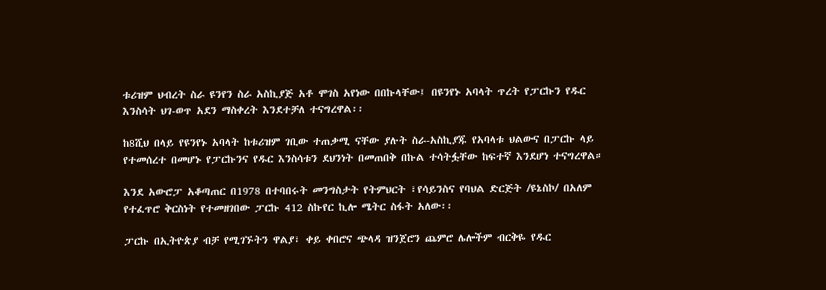ቱሪዝም ህብረት ስራ ዩንየን ስራ አስኪያጅ አቶ ሞገስ አየነው በበኩላቸው፤ በዩንየኑ አባላት ጥረት የፓርኩን የዱር እንስሳት ህገ-ወጥ አደን ማስቀረት እንደተቻለ ተናግረዋል፡፡

ከ8ሺህ በላይ የዩንየኑ አባላት ከቱሪዝም ገቢው ተጠቃሚ ናቸው ያሉት ስራ-አስኪያጁ የአባላቱ ህልውና በፓርኩ ላይ የተመሰረተ በመሆኑ የፓርኩንና የዱር እንስሳቱን ደህንነት በመጠበቅ በኩል ተሳትፏቸው ከፍተኛ እንደሆነ ተናግረዋል።

እንደ አውሮፓ አቆጣጠር በ1978 በተባበሩት መንግስታት የትምህርት ፣የሳይንስና የባህል ድርጅት /ዩኔስኮ/ በአለም የተፈጥሮ ቅርስነት የተመዘገበው ፓርኩ 412 ስኩየር ኪሎ ሜትር ስፋት አለው፡፡

ፓርኩ በኢትዮጵያ ብቻ የሚገኙትን ዋልያ፣ ቀይ ቀበሮና ጭላዳ ዝንጀሮን ጨምሮ ሌሎችም ብርቅዬ የዱር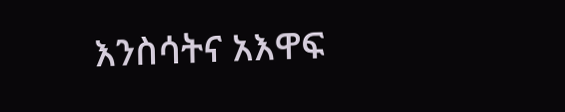እንስሳትና አእዋፍ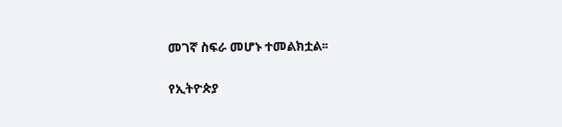መገኛ ስፍራ መሆኑ ተመልክቷል፡፡

የኢትዮጵያ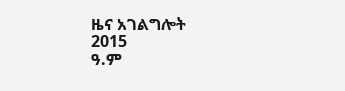ዜና አገልግሎት
2015
ዓ.ም